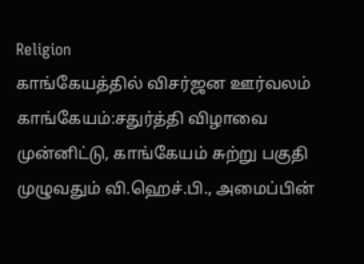Religion
காங்கேயத்தில் விசர்ஜன ஊர்வலம்
காங்கேயம்:சதுர்த்தி விழாவை முன்னிட்டு, காங்கேயம் சுற்று பகுதி முழுவதும் வி.ஹெச்.பி., அமைப்பின்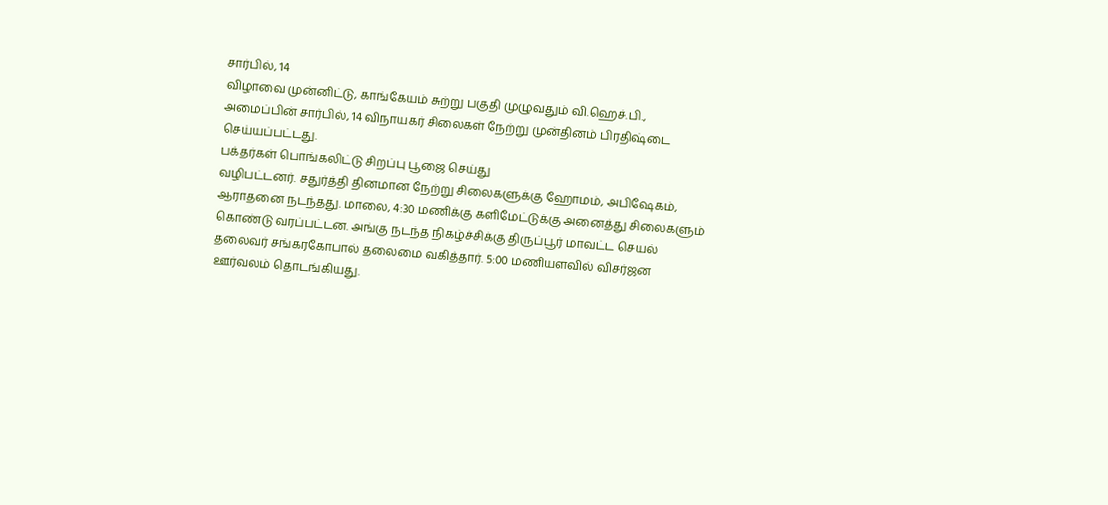சார்பில், 14
விழாவை முன்னிட்டு, காங்கேயம் சுற்று பகுதி முழுவதும் வி.ஹெச்.பி.,
அமைப்பின் சார்பில், 14 விநாயகர் சிலைகள் நேற்று முன்தினம் பிரதிஷ்டை
செய்யப்பட்டது.
பக்தர்கள் பொங்கலிட்டு சிறப்பு பூஜை செய்து
வழிபட்டனர். சதுர்த்தி தினமான நேற்று சிலைகளுக்கு ஹோமம், அபிஷேகம்,
ஆராதனை நடந்தது. மாலை, 4:30 மணிக்கு களிமேட்டுக்கு அனைத்து சிலைகளும்
கொண்டு வரப்பட்டன. அங்கு நடந்த நிகழ்ச்சிக்கு திருப்பூர் மாவட்ட செயல்
தலைவர் சங்கரகோபால் தலைமை வகித்தார். 5:00 மணியளவில் விசர்ஜன
ஊர்வலம் தொடங்கியது.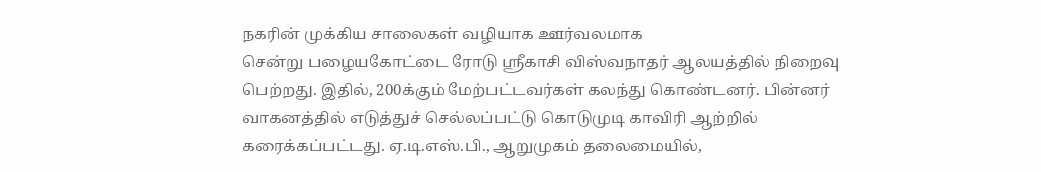நகரின் முக்கிய சாலைகள் வழியாக ஊர்வலமாக
சென்று பழையகோட்டை ரோடு ஸ்ரீகாசி விஸ்வநாதர் ஆலயத்தில் நிறைவு
பெற்றது. இதில், 200க்கும் மேற்பட்டவர்கள் கலந்து கொண்டனர். பின்னர்
வாகனத்தில் எடுத்துச் செல்லப்பட்டு கொடுமுடி காவிரி ஆற்றில்
கரைக்கப்பட்டது. ஏ.டி.எஸ்.பி., ஆறுமுகம் தலைமையில்,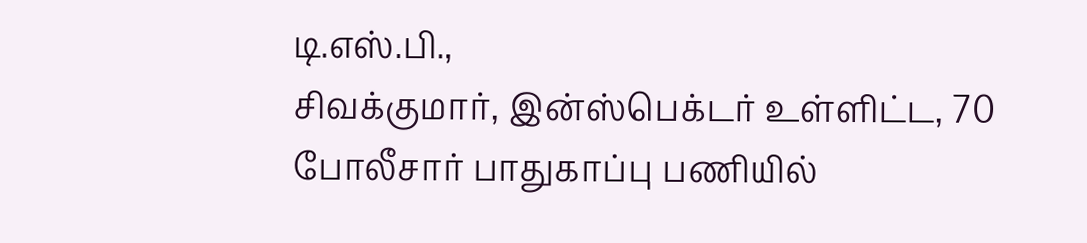டி.எஸ்.பி.,
சிவக்குமார், இன்ஸ்பெக்டர் உள்ளிட்ட, 70 போலீசார் பாதுகாப்பு பணியில்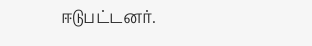ஈடுபட்டனர்.